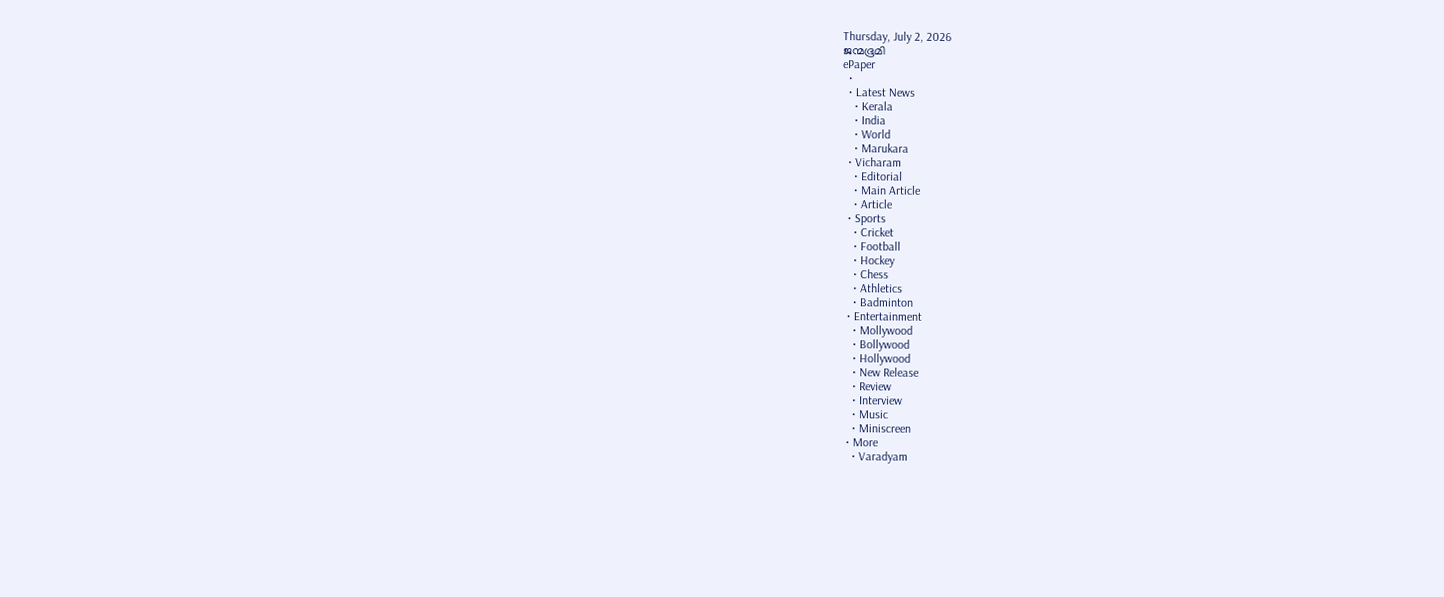Thursday, July 2, 2026
ജന്മഭൂമി
ePaper
  •
  • Latest News
    • Kerala
    • India
    • World
    • Marukara
  • Vicharam
    • Editorial
    • Main Article
    • Article
  • Sports
    • Cricket
    • Football
    • Hockey
    • Chess
    • Athletics
    • Badminton
  • Entertainment
    • Mollywood
    • Bollywood
    • Hollywood
    • New Release
    • Review
    • Interview
    • Music
    • Miniscreen
  • More
    • Varadyam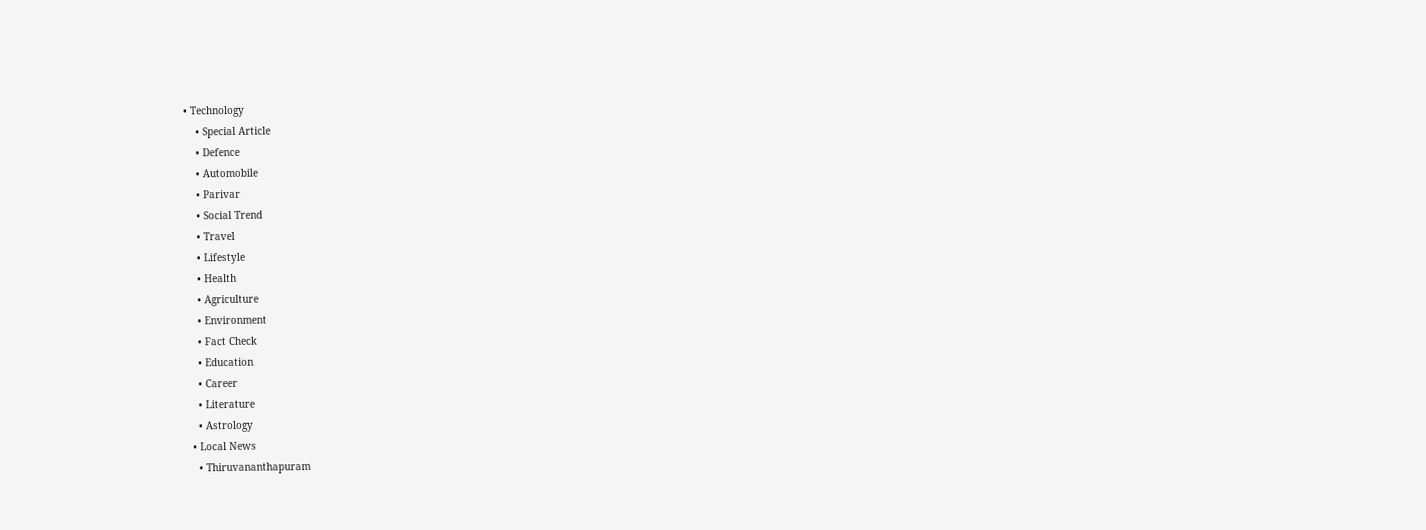• Technology
    • Special Article
    • Defence
    • Automobile
    • Parivar
    • Social Trend
    • Travel
    • Lifestyle
    • Health
    • Agriculture
    • Environment
    • Fact Check
    • Education
    • Career
    • Literature
    • Astrology
  • Local News
    • Thiruvananthapuram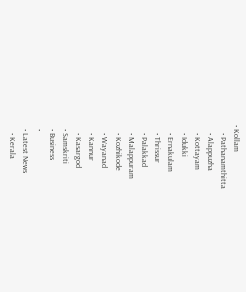• Kollam
    • Pathanamthitta
    • Alappuzha
    • Kottayam
    • Idukki
    • Ernakulam
    • Thrissur
    • Palakkad
    • Malappuram
    • Kozhikode
    • Wayanad
    • Kannur
    • Kasargod
  • Samskriti
  • Business
  •
  • Latest News
    • Kerala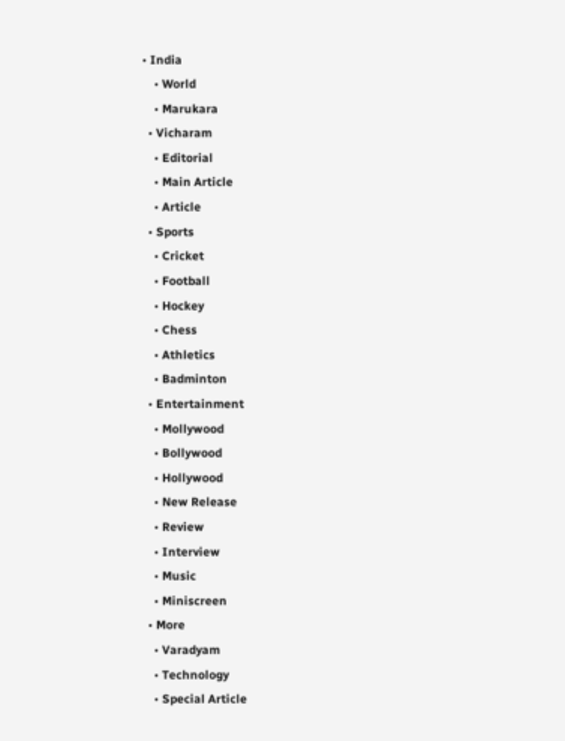• India
    • World
    • Marukara
  • Vicharam
    • Editorial
    • Main Article
    • Article
  • Sports
    • Cricket
    • Football
    • Hockey
    • Chess
    • Athletics
    • Badminton
  • Entertainment
    • Mollywood
    • Bollywood
    • Hollywood
    • New Release
    • Review
    • Interview
    • Music
    • Miniscreen
  • More
    • Varadyam
    • Technology
    • Special Article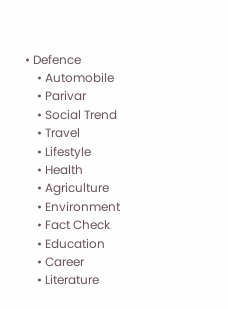• Defence
    • Automobile
    • Parivar
    • Social Trend
    • Travel
    • Lifestyle
    • Health
    • Agriculture
    • Environment
    • Fact Check
    • Education
    • Career
    • Literature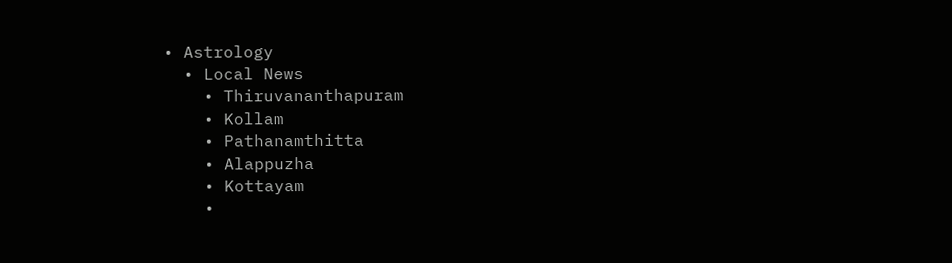• Astrology
  • Local News
    • Thiruvananthapuram
    • Kollam
    • Pathanamthitta
    • Alappuzha
    • Kottayam
    •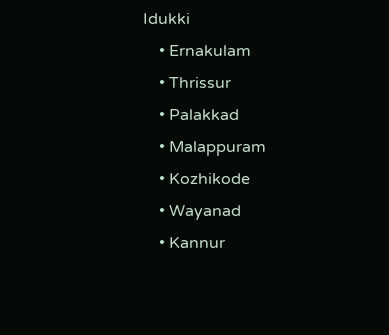Idukki
    • Ernakulam
    • Thrissur
    • Palakkad
    • Malappuram
    • Kozhikode
    • Wayanad
    • Kannur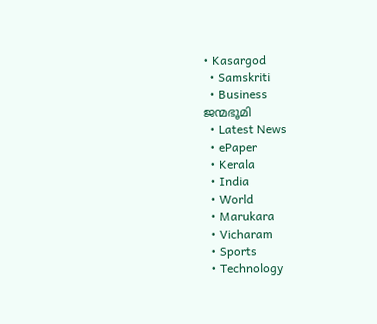• Kasargod
  • Samskriti
  • Business
ജന്മഭൂമി
  • Latest News
  • ePaper
  • Kerala
  • India
  • World
  • Marukara
  • Vicharam
  • Sports
  • Technology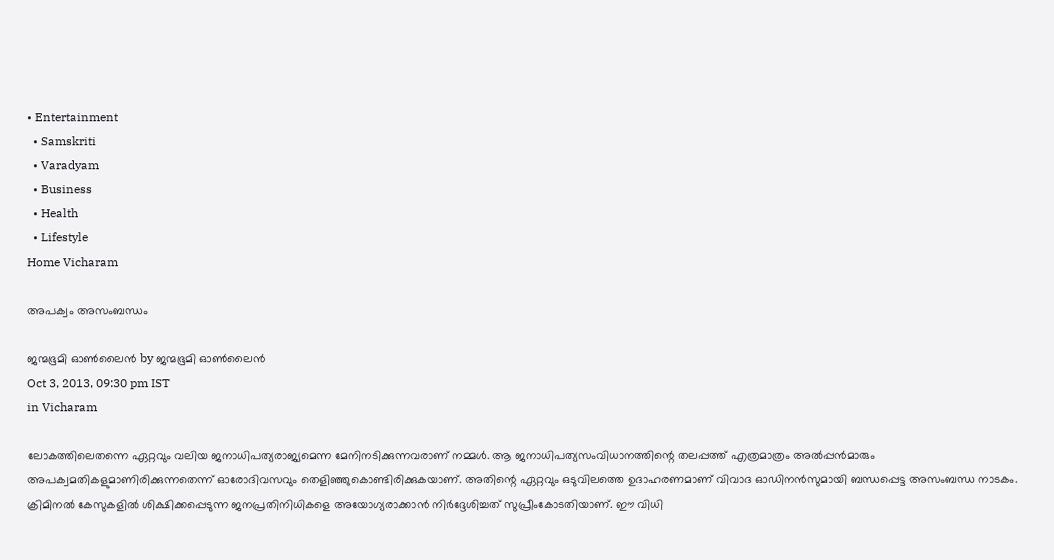• Entertainment
  • Samskriti
  • Varadyam
  • Business
  • Health
  • Lifestyle
Home Vicharam

അപക്വം അസംബന്ധം

ജന്മഭൂമി ഓണ്‍ലൈന്‍ by ജന്മഭൂമി ഓണ്‍ലൈന്‍
Oct 3, 2013, 09:30 pm IST
in Vicharam

ലോകത്തിലെതന്നെ ഏറ്റവും വലിയ ജനാധിപത്യരാജ്യമെന്ന മേനിനടിക്കുന്നവരാണ്‌ നമ്മള്‍. ആ ജനാധിപത്യസംവിധാനത്തിന്റെ തലപ്പത്ത്‌ എത്രമാത്രം അല്‍പ്പന്‍മാരും അപക്വമതികളുമാണിരിക്കുന്നതെന്ന്‌ ഓരോദിവസവും തെളിഞ്ഞുകൊണ്ടിരിക്കുകയാണ്‌. അതിന്റെ ഏറ്റവും ഒടുവിലത്തെ ഉദാഹരണമാണ്‌ വിവാദ ഓഡിനന്‍സുമായി ബന്ധപ്പെട്ട അസംബന്ധ നാടകം. ക്രിമിനല്‍ കേസുകളില്‍ ശിക്ഷിക്കപ്പെടുന്ന ജനപ്രതിനിധികളെ അയോഗ്യരാക്കാന്‍ നിര്‍ദ്ദേശിച്ചത്‌ സുപ്രീംകോടതിയാണ്‌. ഈ വിധി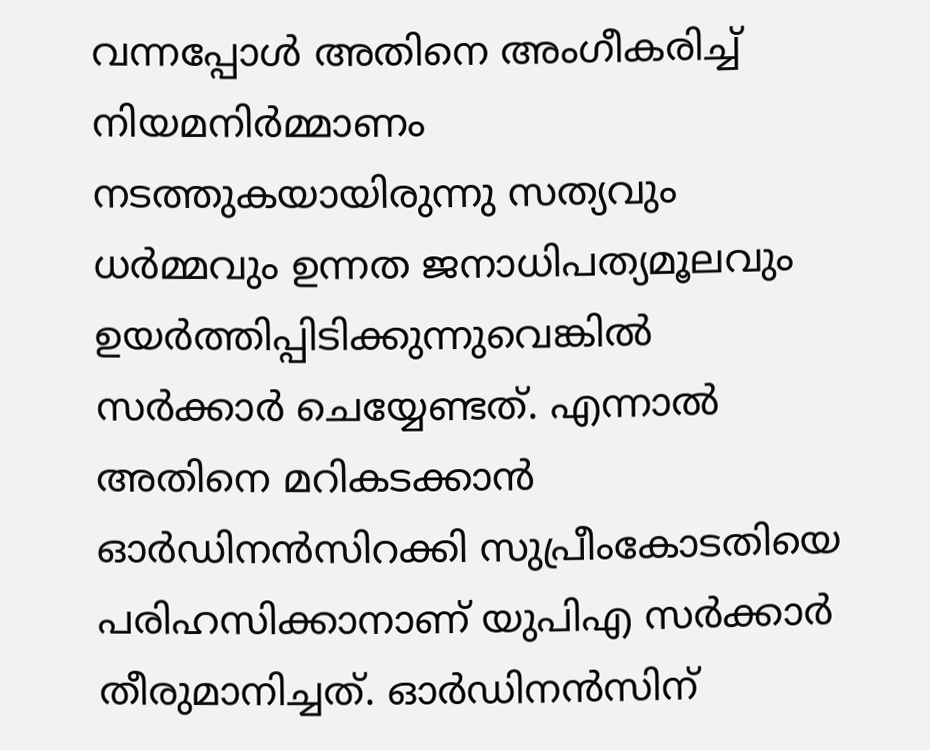വന്നപ്പോള്‍ അതിനെ അംഗീകരിച്ച്‌ നിയമനിര്‍മ്മാണം നടത്തുകയായിരുന്നു സത്യവും ധര്‍മ്മവും ഉന്നത ജനാധിപത്യമൂലവും ഉയര്‍ത്തിപ്പിടിക്കുന്നുവെങ്കില്‍ സര്‍ക്കാര്‍ ചെയ്യേണ്ടത്‌. എന്നാല്‍ അതിനെ മറികടക്കാന്‍ ഓര്‍ഡിനന്‍സിറക്കി സുപ്രീംകോടതിയെ പരിഹസിക്കാനാണ്‌ യുപിഎ സര്‍ക്കാര്‍ തീരുമാനിച്ചത്‌. ഓര്‍ഡിനന്‍സിന്‌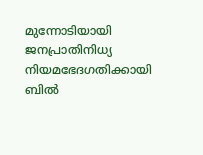മുന്നോടിയായി ജനപ്രാതിനിധ്യ നിയമഭേദഗതിക്കായി ബില്‍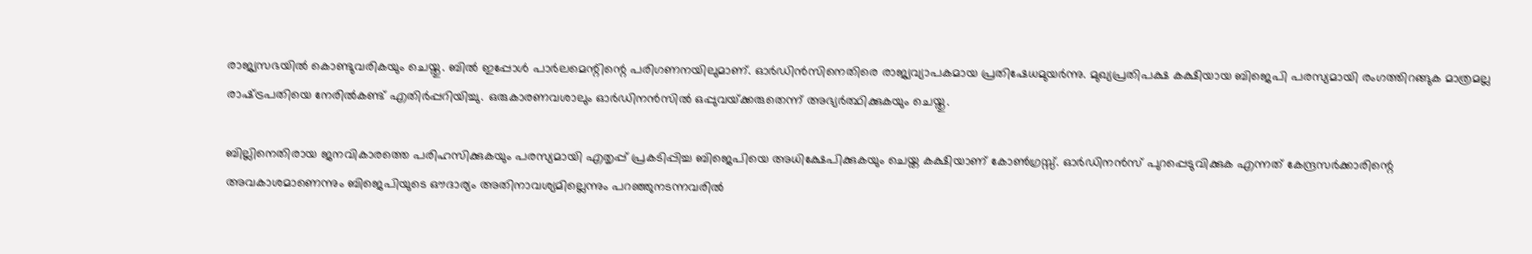രാജ്യസഭയില്‍ കൊണ്ടുവരികയും ചെയ്തു. ബില്‍ ഇപ്പോള്‍ പാര്‍ലമെന്റിന്റെ പരിഗണനയിലുമാണ്‌. ഓര്‍ഡിന്‍സിനെതിരെ രാജ്യവ്യാപകമായ പ്രതിഷേധമുയര്‍ന്നു. മുഖ്യപ്രതിപക്ഷ കക്ഷിയായ ബിജെപി പരസ്യമായി രംഗത്തിറങ്ങുക മാത്രമല്ല രാഷ്‌ട്രപതിയെ നേരില്‍കണ്ട്‌ എതിര്‍പ്പറിയിച്ചു. ഒരുകാരണവശാലും ഓര്‍ഡിനന്‍സില്‍ ഒപ്പുവയ്‌ക്കരുതെന്ന്‌ അഭ്യര്‍ത്ഥിക്കുകയും ചെയ്തു.

ബില്ലിനെതിരായ ജനവികാരത്തെ പരിഹസിക്കുകയും പരസ്യമായി എതൃപ്പ്‌ പ്രകടിപ്പിച്ച ബിജെപിയെ അധിക്ഷേപിക്കുകയും ചെയ്ത കക്ഷിയാണ്‌ കോണ്‍ഗ്രസ്സ്‌. ഓര്‍ഡിനന്‍സ്‌ പുറപ്പെടുവിക്കുക എന്നത്‌ കേന്ദ്രസര്‍ക്കാരിന്റെ അവകാശമാണെന്നും ബിജെപിയുടെ ഔദാര്യം അതിനാവശ്യമില്ലെന്നും പറഞ്ഞുനടന്നവരില്‍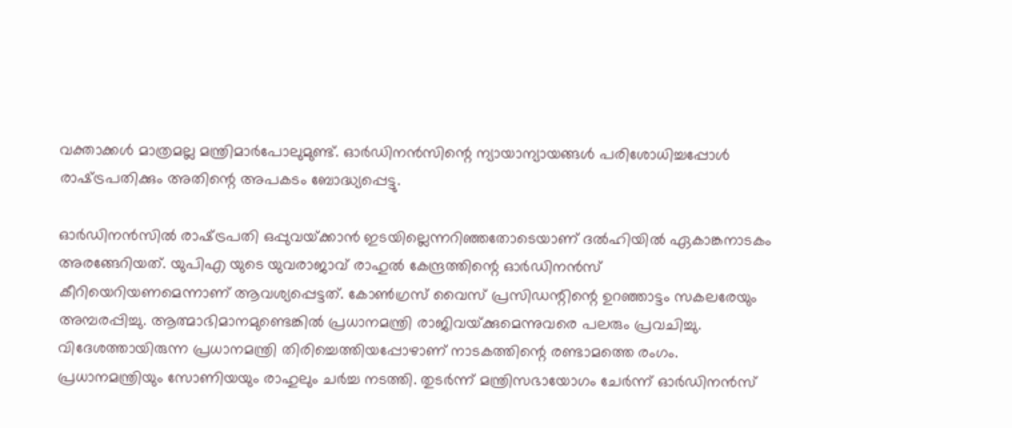വക്താക്കള്‍ മാത്രമല്ല മന്ത്രിമാര്‍പോലുമുണ്ട്‌. ഓര്‍ഡിനന്‍സിന്റെ ന്യായാന്യായങ്ങള്‍ പരിശോധിച്ചപ്പോള്‍ രാഷ്‌ട്രപതിക്കും അതിന്റെ അപകടം ബോദ്ധ്യപ്പെട്ടു.

ഓര്‍ഡിനന്‍സില്‍ രാഷ്‌ട്രപതി ഒപ്പുവയ്‌ക്കാന്‍ ഇടയില്ലെന്നറിഞ്ഞതോടെയാണ്‌ ദല്‍ഹിയില്‍ ഏകാങ്കനാടകം അരങ്ങേറിയത്‌. യുപിഎ യുടെ യുവരാജാവ്‌ രാഹുല്‍ കേന്ദ്രത്തിന്റെ ഓര്‍ഡിനന്‍സ്‌ കീറിയെറിയണമെന്നാണ്‌ ആവശ്യപ്പെട്ടത്‌. കോണ്‍ഗ്രസ്‌ വൈസ്‌ പ്രസിഡന്റിന്റെ ഉറഞ്ഞാട്ടം സകലരേയും അമ്പരപ്പിച്ചു. ആത്മാഭിമാനമുണ്ടെങ്കില്‍ പ്രധാനമന്ത്രി രാജിവയ്‌ക്കുമെന്നുവരെ പലരും പ്രവചിച്ചു. വിദേശത്തായിരുന്ന പ്രധാനമന്ത്രി തിരിച്ചെത്തിയപ്പോഴാണ്‌ നാടകത്തിന്റെ രണ്ടാമത്തെ രംഗം. പ്രധാനമന്ത്രിയും സോണിയയും രാഹുലും ചര്‍ച്ച നടത്തി. തുടര്‍ന്ന്‌ മന്ത്രിസഭായോഗം ചേര്‍ന്ന്‌ ഓര്‍ഡിനന്‍സ്‌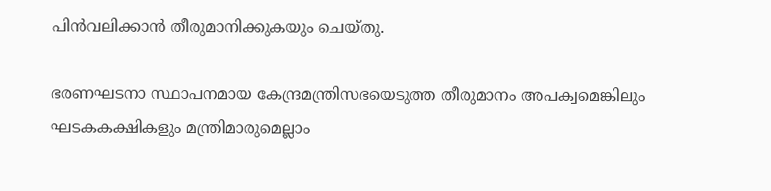പിന്‍വലിക്കാന്‍ തീരുമാനിക്കുകയും ചെയ്തു.

ഭരണഘടനാ സ്ഥാപനമായ കേന്ദ്രമന്ത്രിസഭയെടുത്ത തീരുമാനം അപക്വമെങ്കിലും ഘടകകക്ഷികളും മന്ത്രിമാരുമെല്ലാം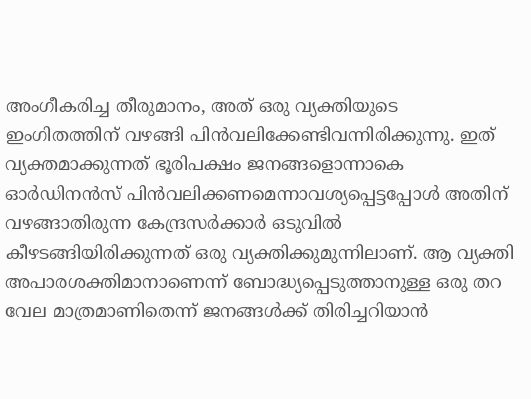അംഗീകരിച്ച തീരുമാനം, അത്‌ ഒരു വ്യക്തിയുടെ ഇംഗിതത്തിന്‌ വഴങ്ങി പിന്‍വലിക്കേണ്ടിവന്നിരിക്കുന്നു. ഇത്‌ വ്യക്തമാക്കുന്നത്‌ ഭൂരിപക്ഷം ജനങ്ങളൊന്നാകെ ഓര്‍ഡിനന്‍സ്‌ പിന്‍വലിക്കണമെന്നാവശ്യപ്പെട്ടപ്പോള്‍ അതിന്‌ വഴങ്ങാതിരുന്ന കേന്ദ്രസര്‍ക്കാര്‍ ഒടുവില്‍ കീഴടങ്ങിയിരിക്കുന്നത്‌ ഒരു വ്യക്തിക്കുമുന്നിലാണ്‌. ആ വ്യക്തി അപാരശക്തിമാനാണെന്ന്‌ ബോദ്ധ്യപ്പെടുത്താനുള്ള ഒരു തറ വേല മാത്രമാണിതെന്ന്‌ ജനങ്ങള്‍ക്ക്‌ തിരിച്ചറിയാന്‍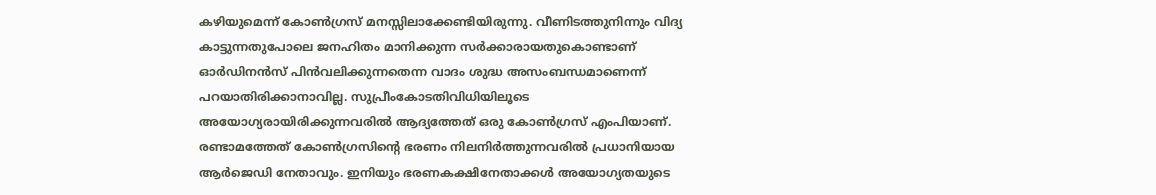കഴിയുമെന്ന്‌ കോണ്‍ഗ്രസ്‌ മനസ്സിലാക്കേണ്ടിയിരുന്നു. വീണിടത്തുനിന്നും വിദ്യ കാട്ടുന്നതുപോലെ ജനഹിതം മാനിക്കുന്ന സര്‍ക്കാരായതുകൊണ്ടാണ്‌ ഓര്‍ഡിനന്‍സ്‌ പിന്‍വലിക്കുന്നതെന്ന വാദം ശുദ്ധ അസംബന്ധമാണെന്ന്‌ പറയാതിരിക്കാനാവില്ല. സുപ്രീംകോടതിവിധിയിലൂടെ അയോഗ്യരായിരിക്കുന്നവരില്‍ ആദ്യത്തേത്‌ ഒരു കോണ്‍ഗ്രസ്‌ എംപിയാണ്‌. രണ്ടാമത്തേത്‌ കോണ്‍ഗ്രസിന്റെ ഭരണം നിലനിര്‍ത്തുന്നവരില്‍ പ്രധാനിയായ ആര്‍ജെഡി നേതാവും. ഇനിയും ഭരണകക്ഷിനേതാക്കള്‍ അയോഗ്യതയുടെ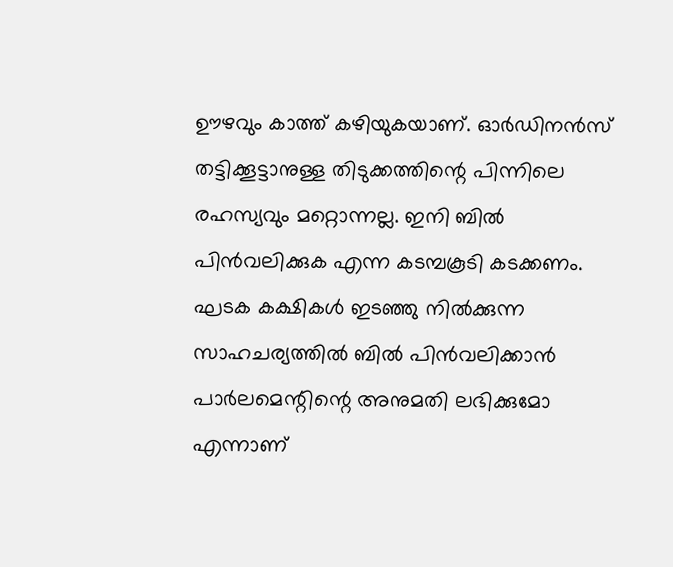ഊഴവും കാത്ത്‌ കഴിയുകയാണ്‌. ഓര്‍ഡിനന്‍സ്‌ തട്ടിക്കൂട്ടാനുള്ള തിടുക്കത്തിന്റെ പിന്നിലെ രഹസ്യവും മറ്റൊന്നല്ല. ഇനി ബില്‍ പിന്‍വലിക്കുക എന്ന കടമ്പകൂടി കടക്കണം. ഘടക കക്ഷികള്‍ ഇടഞ്ഞു നില്‍ക്കുന്ന സാഹചര്യത്തില്‍ ബില്‍ പിന്‍വലിക്കാന്‍ പാര്‍ലമെന്റിന്റെ അനുമതി ലഭിക്കുമോ എന്നാണ്‌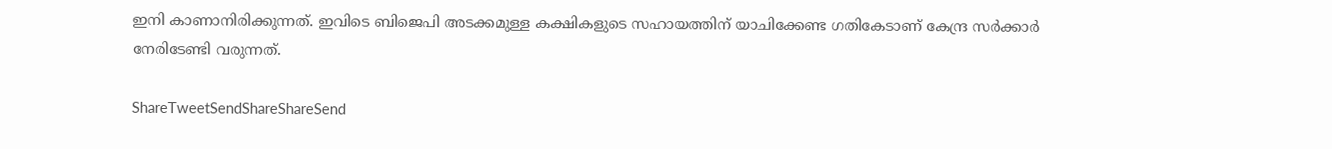ഇനി കാണാനിരിക്കുന്നത്‌. ഇവിടെ ബിജെപി അടക്കമുള്ള കക്ഷികളുടെ സഹായത്തിന്‌ യാചിക്കേണ്ട ഗതികേടാണ്‌ കേന്ദ്ര സര്‍ക്കാര്‍ നേരിടേണ്ടി വരുന്നത്‌.

ShareTweetSendShareShareSend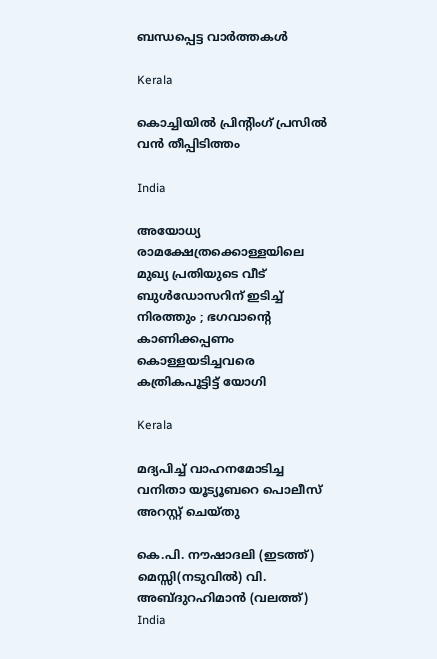ബന്ധപ്പെട്ട വാര്‍ത്തകള്‍

Kerala

കൊച്ചിയില്‍ പ്രിന്റിംഗ് പ്രസില്‍ വന്‍ തീപ്പിടിത്തം

India

അയോധ്യ രാമക്ഷേത്രക്കൊള്ളയിലെ മുഖ്യ പ്രതിയുടെ വീട് ബുള്‍ഡോസറിന് ഇടിച്ച് നിരത്തും ; ഭഗവാന്റെ കാണിക്കപ്പണം കൊള്ളയടിച്ചവരെ കത്രികപൂട്ടിട്ട് യോഗി

Kerala

മദ്യപിച്ച് വാഹനമോടിച്ച വനിതാ യൂട്യൂബറെ പൊലീസ് അറസ്റ്റ് ചെയ്തു

കെ.പി. നൗഷാദലി (ഇടത്ത്) മെസ്സി(നടുവില്‍) വി. അബ്ദുറഹിമാന്‍ (വലത്ത്)
India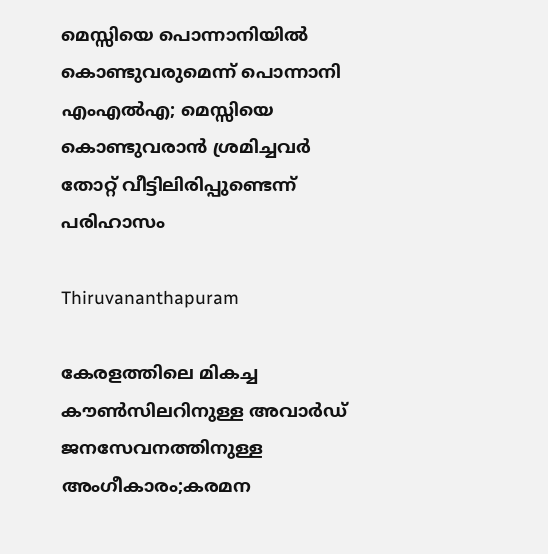മെസ്സിയെ പൊന്നാനിയില്‍ കൊണ്ടുവരുമെന്ന് പൊന്നാനി എംഎല്‍എ; മെസ്സിയെ കൊണ്ടുവരാന്‍ ശ്രമിച്ചവര്‍ തോറ്റ് വീട്ടിലിരിപ്പുണ്ടെന്ന് പരിഹാസം

Thiruvananthapuram

കേരളത്തിലെ മികച്ച കൗൺസിലറിനുള്ള അവാർഡ് ജനസേവനത്തിനുള്ള അംഗീകാരം;കരമന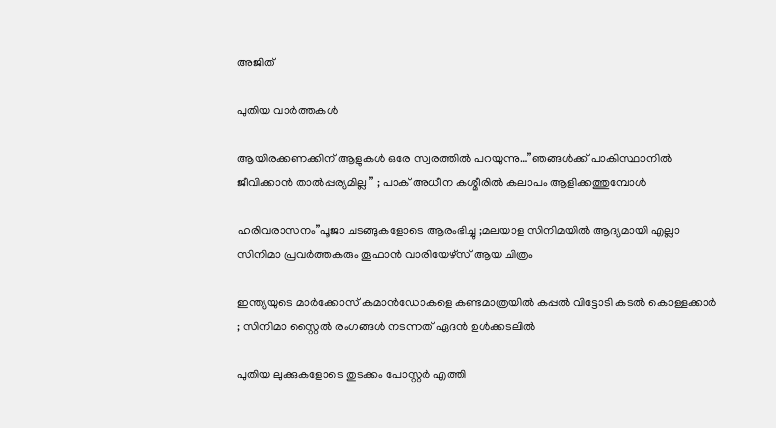അജിത്

പുതിയ വാര്‍ത്തകള്‍

ആയിരക്കണക്കിന് ആളുകൾ ഒരേ സ്വരത്തിൽ പറയുന്നു…”ഞങ്ങൾക്ക് പാകിസ്ഥാനിൽ ജീവിക്കാൻ താൽപ്പര്യമില്ല ” ; പാക് അധീന കശ്മീരിൽ കലാപം ആളിക്കത്തുമ്പോൾ

ഹരിവരാസനം”പൂജാ ചടങ്ങുകളോടെ ആരംഭിച്ചു ;മലയാള സിനിമയിൽ ആദ്യമായി എല്ലാ സിനിമാ പ്രവർത്തകരും തൂഫാൻ വാരിയേഴ്‌സ് ആയ ചിത്രം

ഇന്ത്യയുടെ മാർക്കോസ് കമാൻഡോകളെ കണ്ടമാത്രയിൽ കപ്പൽ വിട്ടോടി കടൽ കൊള്ളക്കാർ ; സിനിമാ സ്റ്റൈൽ രംഗങ്ങൾ നടന്നത് ഏദൻ ഉൾക്കടലിൽ

പുതിയ ലുക്കുകളോടെ തുടക്കം പോസ്റ്റർ എത്തി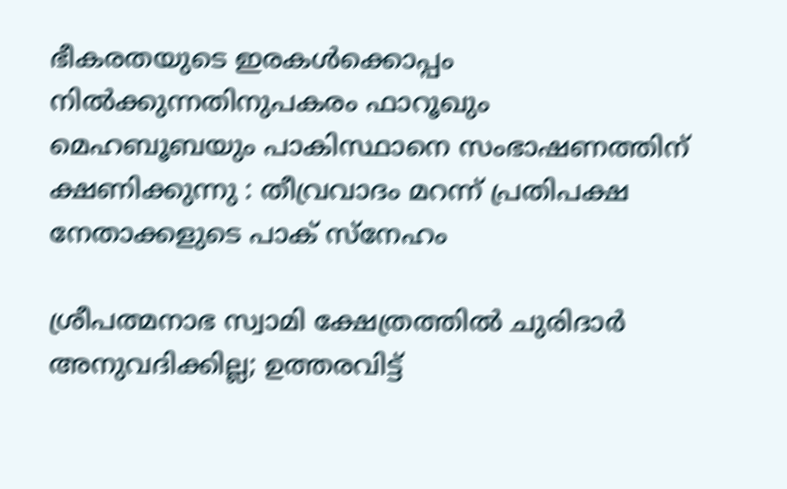ഭീകരതയുടെ ഇരകൾക്കൊപ്പം നിൽക്കുന്നതിനുപകരം ഫാറൂഖും മെഹബൂബയും പാകിസ്ഥാനെ സംഭാഷണത്തിന് ക്ഷണിക്കുന്നു : തീവ്രവാദം മറന്ന് പ്രതിപക്ഷ നേതാക്കളുടെ പാക് സ്നേഹം

ശ്രീപത്മനാഭ സ്വാമി ക്ഷേത്രത്തിൽ ചുരിദാർ അനുവദിക്കില്ല; ഉത്തരവിട്ട്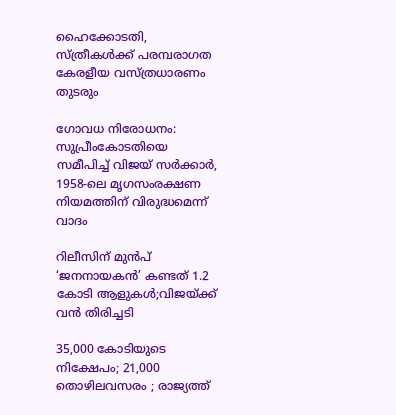ഹൈക്കോടതി, സ്ത്രീകൾക്ക് പരമ്പരാഗത കേരളീയ വസ്ത്രധാരണം തുടരും

ഗോവധ നിരോധനം: സുപ്രീംകോടതിയെ സമീപിച്ച് വിജയ് സ‌ർക്കാർ, 1958-ലെ മൃഗസംരക്ഷണ നിയമത്തിന് വിരുദ്ധമെന്ന് വാദം

റിലീസിന് മുൻപ് ‘ജനനായകൻ’ കണ്ടത് 1.2 കോടി ആളുകൾ;വിജയ്‌ക്ക് വൻ തിരിച്ചടി

35,000 കോടിയുടെ നിക്ഷേപം; 21,000 തൊഴിലവസരം ; രാജ്യത്ത്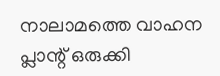നാലാമത്തെ വാഹന പ്ലാന്റ് ഒരുക്കി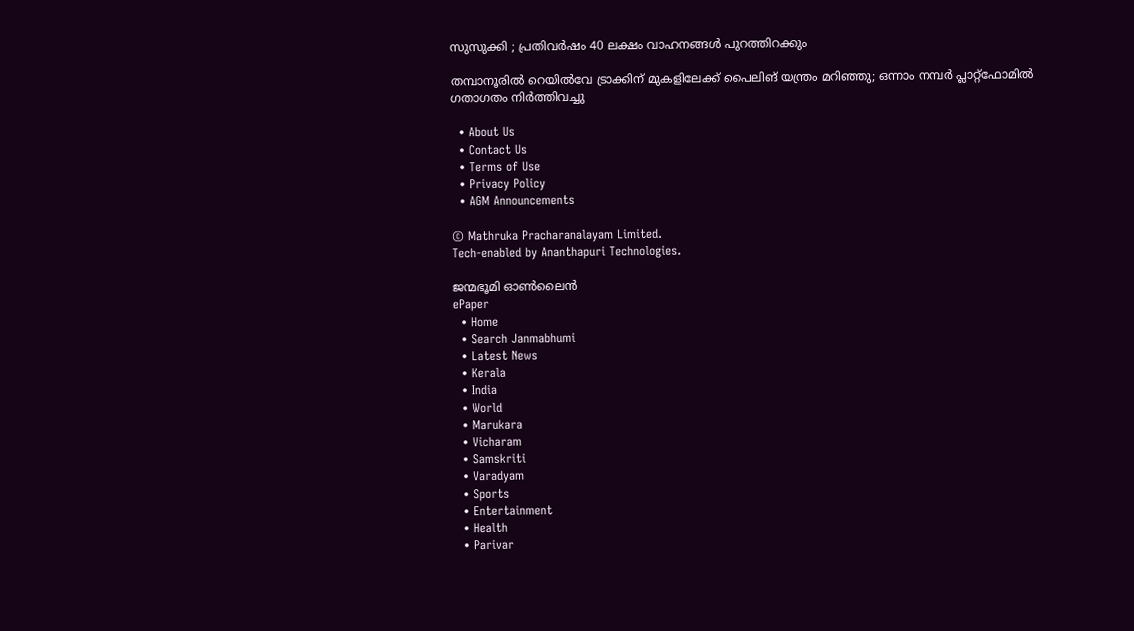സുസുക്കി ; പ്രതിവർഷം 40 ലക്ഷം വാഹനങ്ങൾ പുറത്തിറക്കും

തമ്പാനൂരിൽ റെയിൽവേ ട്രാക്കിന് മുകളിലേക്ക് പൈലിങ് യന്ത്രം മറിഞ്ഞു; ഒന്നാം നമ്പർ പ്ലാറ്റ്ഫോമിൽ ഗതാഗതം നിർത്തിവച്ചു

  • About Us
  • Contact Us
  • Terms of Use
  • Privacy Policy
  • AGM Announcements

© Mathruka Pracharanalayam Limited.
Tech-enabled by Ananthapuri Technologies.

ജന്മഭൂമി ഓണ്‍ലൈന്‍
ePaper
  • Home
  • Search Janmabhumi
  • Latest News
  • Kerala
  • India
  • World
  • Marukara
  • Vicharam
  • Samskriti
  • Varadyam
  • Sports
  • Entertainment
  • Health
  • Parivar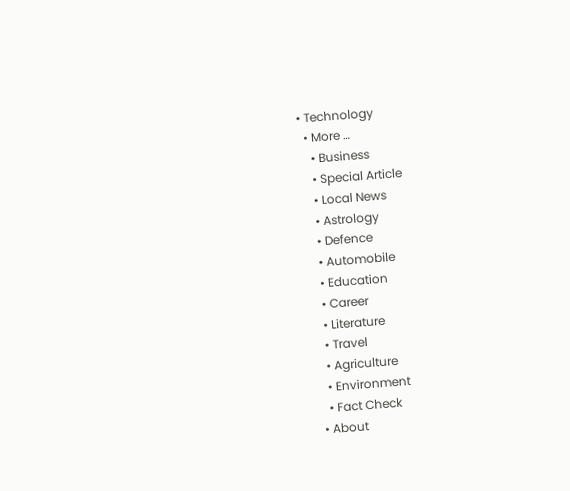• Technology
  • More …
    • Business
    • Special Article
    • Local News
    • Astrology
    • Defence
    • Automobile
    • Education
    • Career
    • Literature
    • Travel
    • Agriculture
    • Environment
    • Fact Check
  • About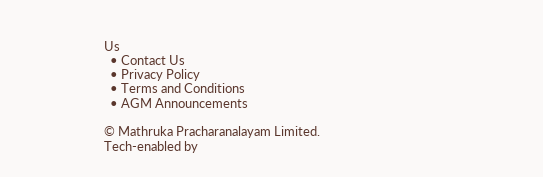Us
  • Contact Us
  • Privacy Policy
  • Terms and Conditions
  • AGM Announcements

© Mathruka Pracharanalayam Limited.
Tech-enabled by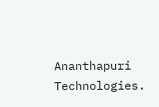Ananthapuri Technologies.